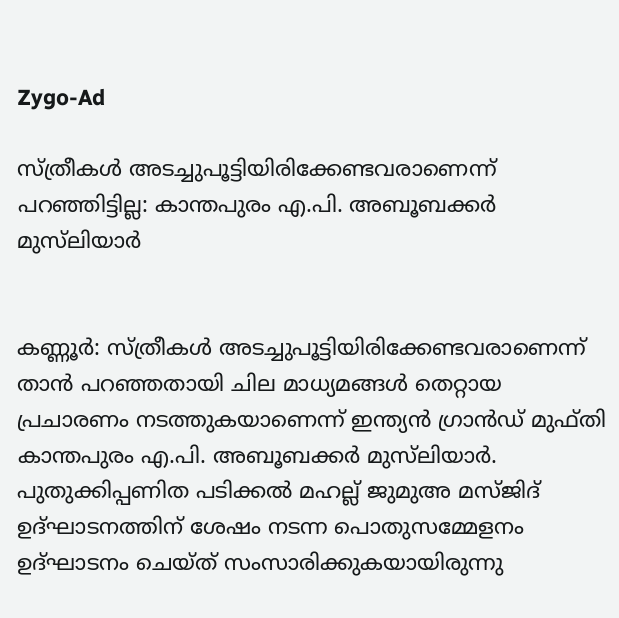Zygo-Ad

സ്ത്രീകൾ അടച്ചുപൂട്ടിയിരിക്കേണ്ടവരാണെന്ന് പറഞ്ഞിട്ടില്ല: കാന്തപുരം എ.പി. അബൂബക്കർ മുസ്‌ലിയാർ


കണ്ണൂർ: സ്ത്രീകൾ അടച്ചുപൂട്ടിയിരിക്കേണ്ടവരാണെന്ന് താൻ പറഞ്ഞതായി ചില മാധ്യമങ്ങൾ തെറ്റായ പ്രചാരണം നടത്തുകയാണെന്ന് ഇന്ത്യൻ ഗ്രാൻഡ് മുഫ്തി കാന്തപുരം എ.പി. അബൂബക്കർ മുസ്‌ലിയാർ. പുതുക്കിപ്പണിത പടിക്കൽ മഹല്ല് ജുമുഅ മസ്ജിദ് ഉദ്ഘാടനത്തിന് ശേഷം നടന്ന പൊതുസമ്മേളനം ഉദ്ഘാടനം ചെയ്ത് സംസാരിക്കുകയായിരുന്നു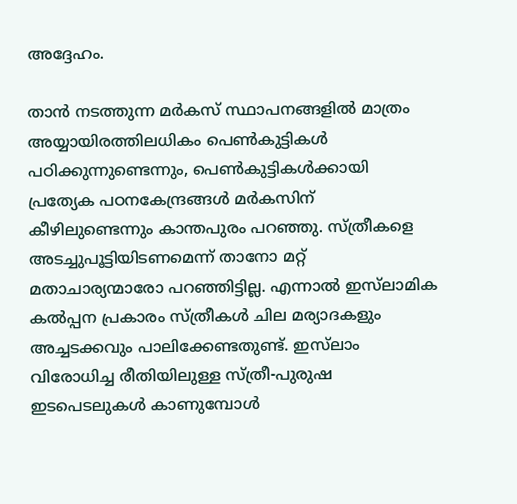അദ്ദേഹം.

താൻ നടത്തുന്ന മർകസ് സ്ഥാപനങ്ങളിൽ മാത്രം അയ്യായിരത്തിലധികം പെൺകുട്ടികൾ പഠിക്കുന്നുണ്ടെന്നും, പെൺകുട്ടികൾക്കായി പ്രത്യേക പഠനകേന്ദ്രങ്ങൾ മർകസിന് കീഴിലുണ്ടെന്നും കാന്തപുരം പറഞ്ഞു. സ്ത്രീകളെ അടച്ചുപൂട്ടിയിടണമെന്ന് താനോ മറ്റ് മതാചാര്യന്മാരോ പറഞ്ഞിട്ടില്ല. എന്നാൽ ഇസ്‌ലാമിക കൽപ്പന പ്രകാരം സ്ത്രീകൾ ചില മര്യാദകളും അച്ചടക്കവും പാലിക്കേണ്ടതുണ്ട്. ഇസ്‌ലാം വിരോധിച്ച രീതിയിലുള്ള സ്ത്രീ-പുരുഷ ഇടപെടലുകൾ കാണുമ്പോൾ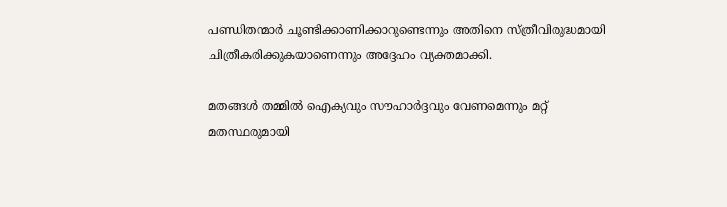പണ്ഡിതന്മാർ ചൂണ്ടിക്കാണിക്കാറുണ്ടെന്നും അതിനെ സ്ത്രീവിരുദ്ധമായി ചിത്രീകരിക്കുകയാണെന്നും അദ്ദേഹം വ്യക്തമാക്കി.

മതങ്ങൾ തമ്മിൽ ഐക്യവും സൗഹാർദ്ദവും വേണമെന്നും മറ്റ് മതസ്ഥരുമായി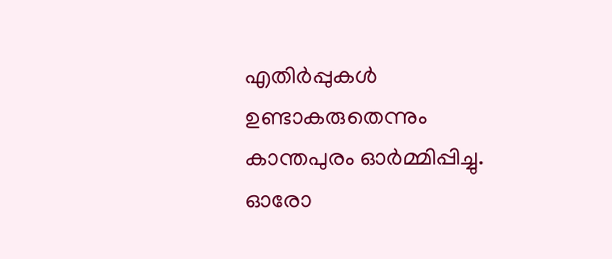എതിർപ്പുകൾ ഉണ്ടാകരുതെന്നും കാന്തപുരം ഓർമ്മിപ്പിച്ചു. ഓരോ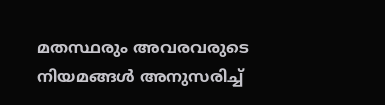മതസ്ഥരും അവരവരുടെ നിയമങ്ങൾ അനുസരിച്ച്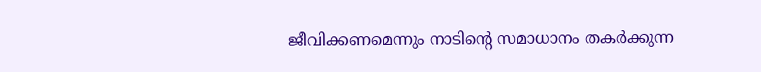ജീവിക്കണമെന്നും നാടിന്റെ സമാധാനം തകർക്കുന്ന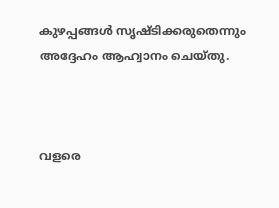കുഴപ്പങ്ങൾ സൃഷ്ടിക്കരുതെന്നും അദ്ദേഹം ആഹ്വാനം ചെയ്തു.



വളരെ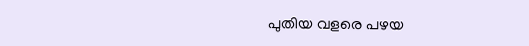പുതിയ വളരെ പഴയ